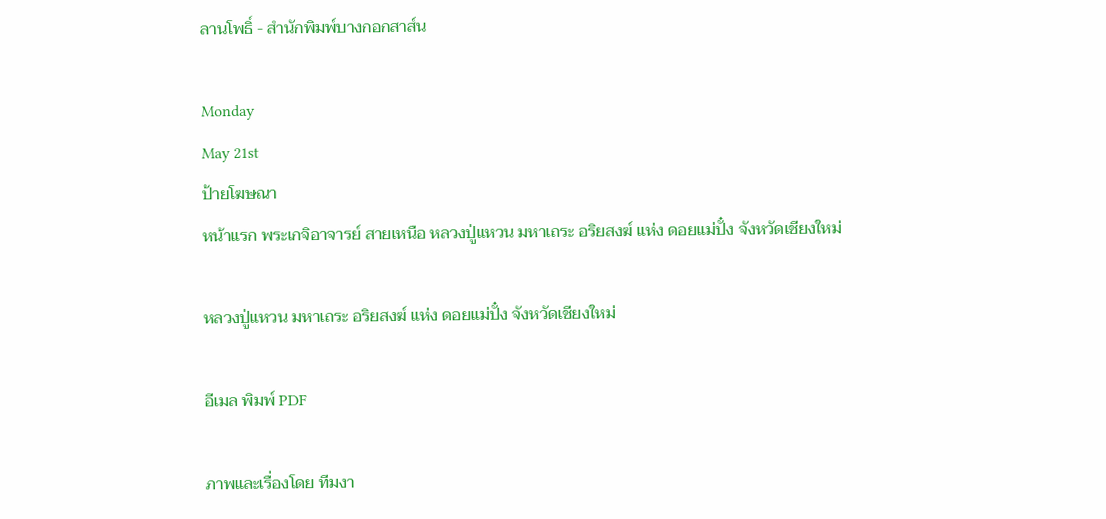ลานโพธิ์ - สำนักพิมพ์บางกอกสาส์น

Monday
May 21st
ป้ายโฆษณา
หน้าแรก พระเกจิอาจารย์ สายเหนือ หลวงปู่แหวน มหาเถระ อริยสงฆ์ แห่ง ดอยแม่ปั๋ง จังหวัดเชียงใหม่

หลวงปู่แหวน มหาเถระ อริยสงฆ์ แห่ง ดอยแม่ปั๋ง จังหวัดเชียงใหม่

อีเมล พิมพ์ PDF

ภาพและเรื่องโดย ทีมงา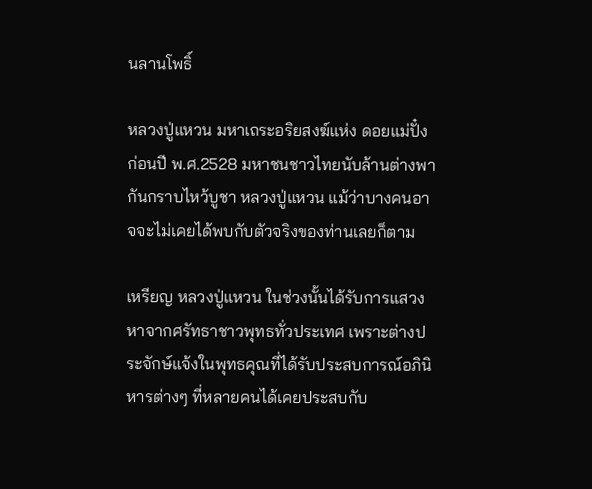นลานโพธิ์

หลวงปู่แหวน มหาเถระอริยสงฆ์แห่ง ดอยแม่ปั๋งก่อนปี พ.ศ.2528 มหาชนชาวไทยนับล้านต่างพากันกราบไหว้บูชา หลวงปู่แหวน แม้ว่าบางคนอาจจะไม่เคยได้พบกับตัวจริงของท่านเลยก็ตาม

เหรียญ หลวงปู่แหวน ในช่วงนั้นได้รับการแสวงหาจากศรัทธาชาวพุทธทั่วประเทศ เพราะต่างประจักษ์แจ้งในพุทธคุณที่ได้รับประสบการณ์อภินิหารต่างๆ ที่หลายคนได้เคยประสบกับ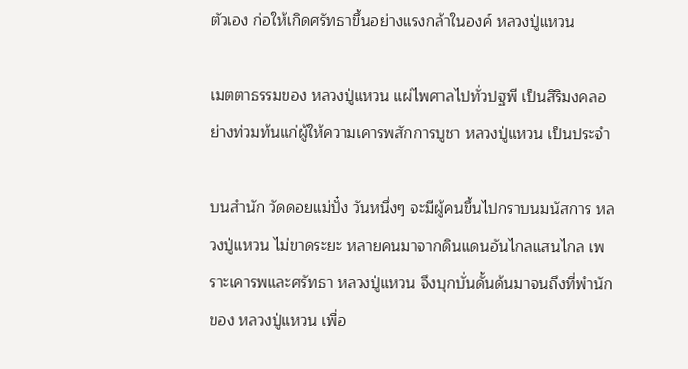ตัวเอง ก่อให้เกิดศรัทธาขึ้นอย่างแรงกล้าในองค์ หลวงปู่แหวน

เมตตาธรรมของ หลวงปู่แหวน แผ่ไพศาลไปทั่วปฐพี เป็นสิริมงคลอย่างท่วมท้นแก่ผู้ให้ความเคารพสักการบูชา หลวงปู่แหวน เป็นประจำ

บนสำนัก วัดดอยแม่ปั๋ง วันหนึ่งๆ จะมีผู้คนขึ้นไปกราบนมนัสการ หลวงปู่แหวน ไม่ขาดระยะ หลายคนมาจากดินแดนอันไกลแสนไกล เพราะเคารพและศรัทธา หลวงปู่แหวน จึงบุกบั่นดั้นด้นมาจนถึงที่พำนักของ หลวงปู่แหวน เพื่อ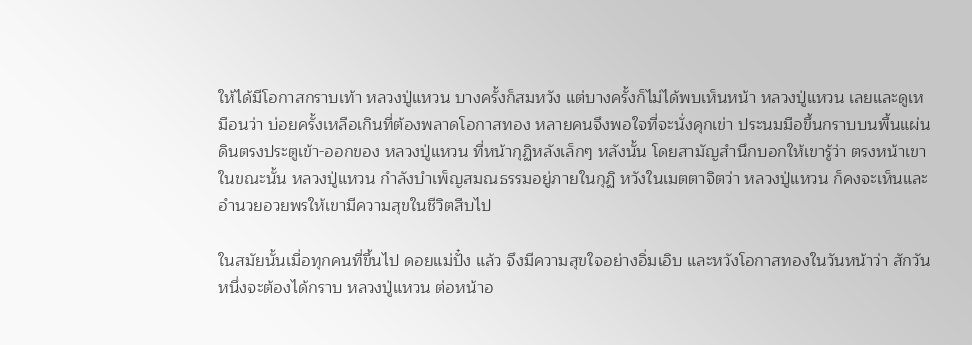ให้ได้มีโอกาสกราบเท้า หลวงปู่แหวน บางครั้งก็สมหวัง แต่บางครั้งก็ไม่ได้พบเห็นหน้า หลวงปู่แหวน เลยและดูเหมือนว่า บ่อยครั้งเหลือเกินที่ต้องพลาดโอกาสทอง หลายคนจึงพอใจที่จะนั่งคุกเข่า ประนมมือขึ้นกราบบนพื้นแผ่นดินตรงประตูเข้า-ออกของ หลวงปู่แหวน ที่หน้ากุฏิหลังเล็กๆ หลังนั้น โดยสามัญสำนึกบอกให้เขารู้ว่า ตรงหน้าเขาในขณะนั้น หลวงปู่แหวน กำลังบำเพ็ญสมณธรรมอยู่ภายในกุฏิ หวังในเมตตาจิตว่า หลวงปู่แหวน ก็คงจะเห็นและอำนวยอวยพรให้เขามีความสุขในชีวิตสืบไป

ในสมัยนั้นเมื่อทุกคนที่ขึ้นไป ดอยแม่ปั๋ง แล้ว จึงมีความสุขใจอย่างอิ่มเอิบ และหวังโอกาสทองในวันหน้าว่า สักวันหนึ่งจะต้องได้กราบ หลวงปู่แหวน ต่อหน้าอ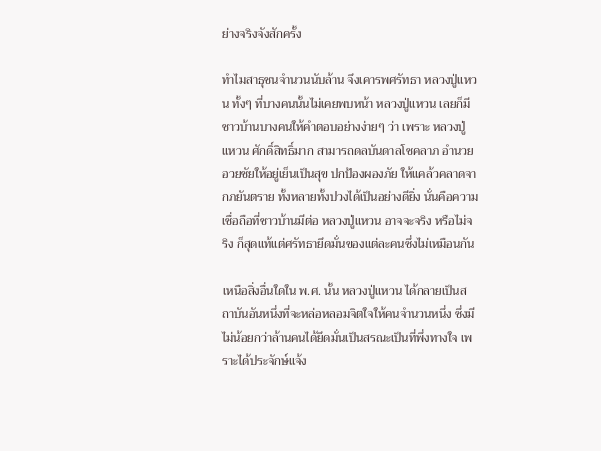ย่างจริงจังสักครั้ง

ทำไมสาธุชนจำนวนนับล้าน จึงเคารพศรัทธา หลวงปู่แหวน ทั้งๆ ที่บางคนนั้นไม่เคยพบหน้า หลวงปู่แหวน เลยก็มี ชาวบ้านบางคนให้คำตอบอย่างง่ายๆ ว่า เพราะ หลวงปู่แหวน ศักดิ์สิทธิ์มาก สามารถดลบันดาลโชคลาภ อำนวยอวยชัยให้อยู่เย็นเป็นสุข ปกป้องผองภัย ให้แคล้วคลาดจากภยันตราย ทั้งหลายทั้งปวงได้เป็นอย่างดียิ่ง นั่นคือความเชื่อถือที่ชาวบ้านมีต่อ หลวงปู่แหวน อาจจะจริง หรือไม่จริง ก็สุดแท้แต่ศรัทธายึดมั่นของแต่ละคนซึ่งไม่เหมือนกัน

เหนือสิ่งอื่นใดใน พ.ศ. นั้น หลวงปู่แหวน ได้กลายเป็นสถาบันอันหนึ่งที่จะหล่อหลอมจิตใจให้คนจำนวนหนึ่ง ซึ่งมีไม่น้อยกว่าล้านคนได้ยึดมั่นเป็นสรณะเป็นที่พึ่งทางใจ เพราะได้ประจักษ์แจ้ง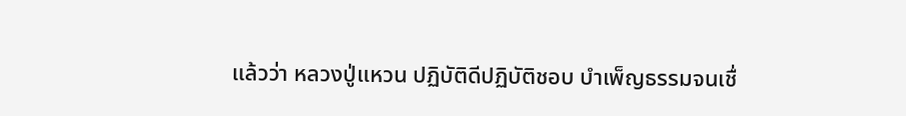แล้วว่า หลวงปู่แหวน ปฏิบัติดีปฏิบัติชอบ บำเพ็ญธรรมจนเชื่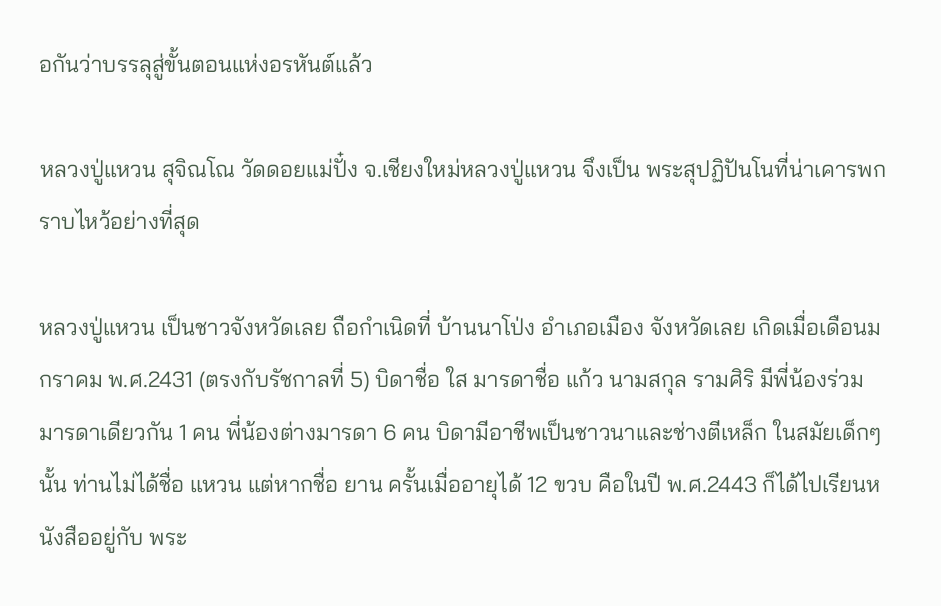อกันว่าบรรลุสู่ขั้นตอนแห่งอรหันต์แล้ว

หลวงปู่แหวน สุจิณโณ วัดดอยแม่ปั๋ง จ.เชียงใหม่หลวงปู่แหวน จึงเป็น พระสุปฏิปันโนที่น่าเคารพกราบไหว้อย่างที่สุด

หลวงปู่แหวน เป็นชาวจังหวัดเลย ถือกำเนิดที่ บ้านนาโป่ง อำเภอเมือง จังหวัดเลย เกิดเมื่อเดือนมกราคม พ.ศ.2431 (ตรงกับรัชกาลที่ 5) บิดาชื่อ ใส มารดาชื่อ แก้ว นามสกุล รามศิริ มีพี่น้องร่วมมารดาเดียวกัน 1 คน พี่น้องต่างมารดา 6 คน บิดามีอาชีพเป็นชาวนาและช่างตีเหล็ก ในสมัยเด็กๆ นั้น ท่านไม่ได้ชื่อ แหวน แต่หากชื่อ ยาน ครั้นเมื่ออายุได้ 12 ขวบ คือในปี พ.ศ.2443 ก็ได้ไปเรียนหนังสืออยู่กับ พระ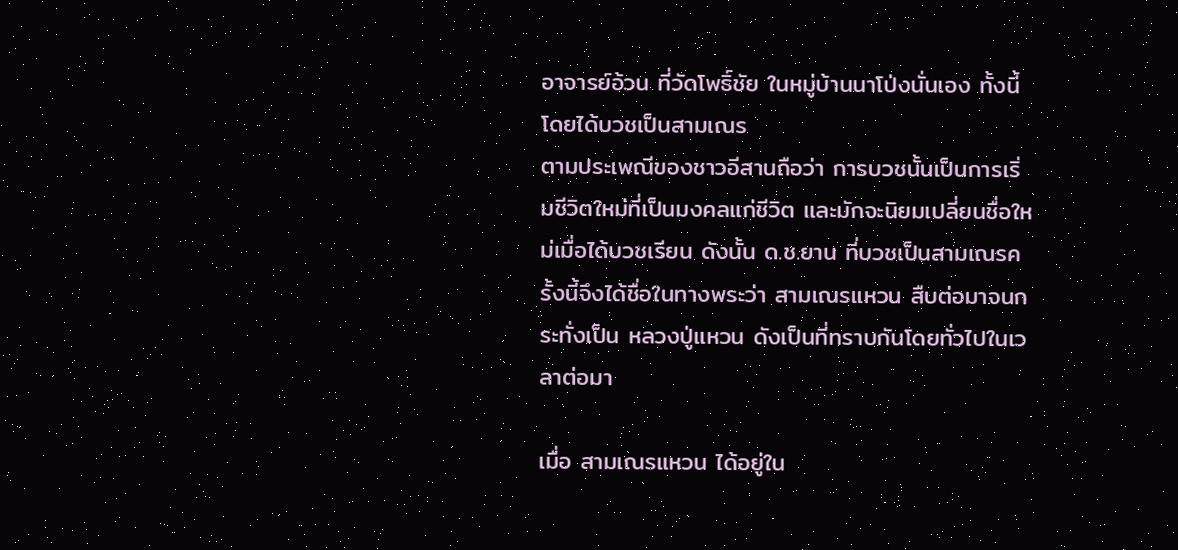อาจารย์อ้วน ที่วัดโพธิ์ชัย ในหมู่บ้านนาโป่งนั่นเอง ทั้งนี้โดยได้บวชเป็นสามเณร
ตามประเพณีของชาวอีสานถือว่า การบวชนั้นเป็นการเริ่มชีวิตใหม่ที่เป็นมงคลแก่ชีวิต และมักจะนิยมเปลี่ยนชื่อใหม่เมื่อได้บวชเรียน ดังนั้น ด.ช.ยาน ที่บวชเป็นสามเณรครั้งนี้จึงได้ชื่อในทางพระว่า สามเณรแหวน สืบต่อมาจนกระทั่งเป็น หลวงปู่แหวน ดังเป็นที่ทราบกันโดยทั่วไปในเวลาต่อมา

เมื่อ สามเณรแหวน ได้อยู่ใน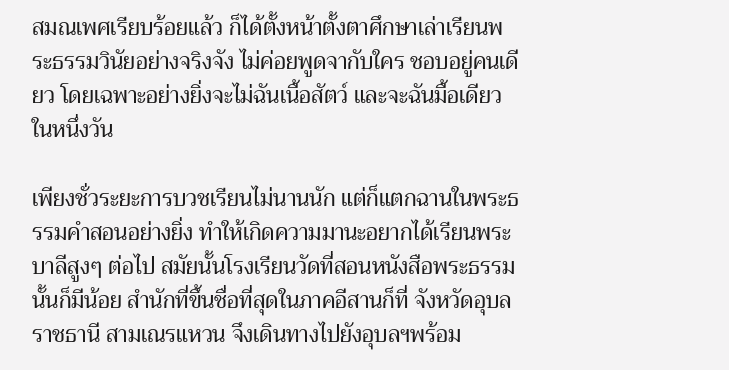สมณเพศเรียบร้อยแล้ว ก็ได้ตั้งหน้าตั้งตาศึกษาเล่าเรียนพระธรรมวินัยอย่างจริงจัง ไม่ค่อยพูดจากับใคร ชอบอยู่คนเดียว โดยเฉพาะอย่างยิ่งจะไม่ฉันเนื้อสัตว์ และจะฉันมื้อเดียวในหนึ่งวัน

เพียงชั่วระยะการบวชเรียนไม่นานนัก แต่ก็แตกฉานในพระธรรมคำสอนอย่างยิ่ง ทำให้เกิดความมานะอยากได้เรียนพระบาลีสูงๆ ต่อไป สมัยนั้นโรงเรียนวัดที่สอนหนังสือพระธรรมนั้นก็มีน้อย สำนักที่ขึ้นชื่อที่สุดในภาคอีสานก็ที่ จังหวัดอุบลราชธานี สามเณรแหวน จึงเดินทางไปยังอุบลฯพร้อม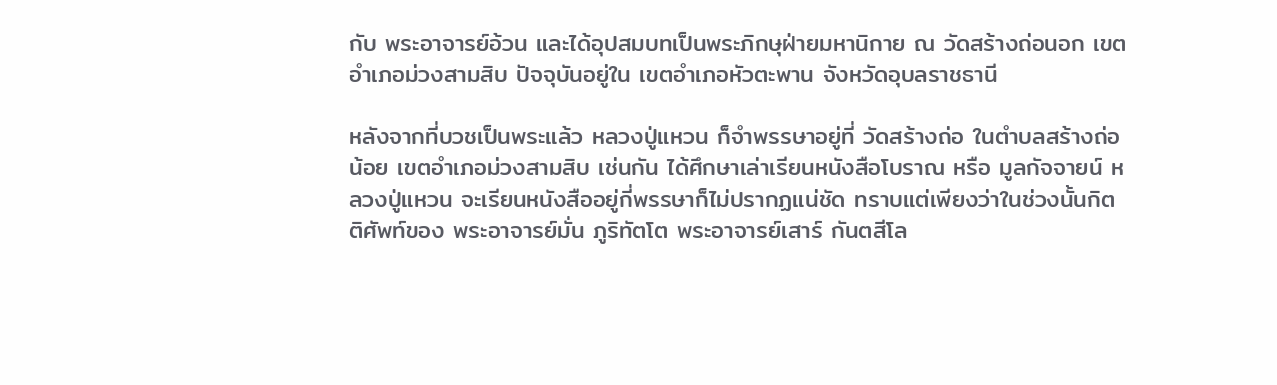กับ พระอาจารย์อ้วน และได้อุปสมบทเป็นพระภิกษุฝ่ายมหานิกาย ณ วัดสร้างถ่อนอก เขตอำเภอม่วงสามสิบ ปัจจุบันอยู่ใน เขตอำเภอหัวตะพาน จังหวัดอุบลราชธานี

หลังจากที่บวชเป็นพระแล้ว หลวงปู่แหวน ก็จำพรรษาอยู่ที่ วัดสร้างถ่อ ในตำบลสร้างถ่อน้อย เขตอำเภอม่วงสามสิบ เช่นกัน ได้ศึกษาเล่าเรียนหนังสือโบราณ หรือ มูลกัจจายน์ หลวงปู่แหวน จะเรียนหนังสืออยู่กี่พรรษาก็ไม่ปรากฏแน่ชัด ทราบแต่เพียงว่าในช่วงนั้นกิตติศัพท์ของ พระอาจารย์มั่น ภูริทัตโต พระอาจารย์เสาร์ กันตสีโล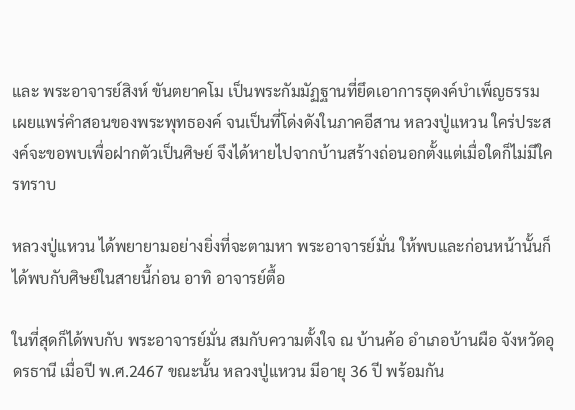และ พระอาจารย์สิงห์ ขันตยาคโม เป็นพระกัมมัฏฐานที่ยึดเอาการธุดงค์บำเพ็ญธรรม เผยแพร่คำสอนของพระพุทธองค์ จนเป็นที่โด่งดังในภาคอีสาน หลวงปู่แหวน ใคร่ประสงค์จะขอพบเพื่อฝากตัวเป็นศิษย์ จึงได้หายไปจากบ้านสร้างถ่อนอกตั้งแต่เมื่อใดก็ไม่มีใครทราบ

หลวงปู่แหวน ได้พยายามอย่างยิ่งที่จะตามหา พระอาจารย์มั่น ให้พบและก่อนหน้านั้นก็ได้พบกับศิษย์ในสายนี้ก่อน อาทิ อาจารย์ตื้อ

ในที่สุดก็ได้พบกับ พระอาจารย์มั่น สมกับความตั้งใจ ณ บ้านค้อ อำเภอบ้านผือ จังหวัดอุดรธานี เมื่อปี พ.ศ.2467 ขณะนั้น หลวงปู่แหวน มีอายุ 36 ปี พร้อมกัน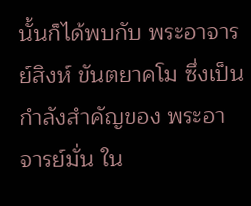นั้นก็ได้พบกับ พระอาจารย์สิงห์ ขันตยาคโม ซึ่งเป็นกำลังสำคัญของ พระอาจารย์มั่น ใน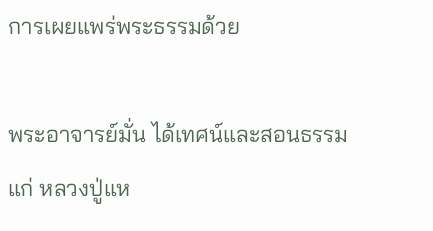การเผยแพร่พระธรรมด้วย

พระอาจารย์มั่น ได้เทศน์และสอนธรรมแก่ หลวงปู่แห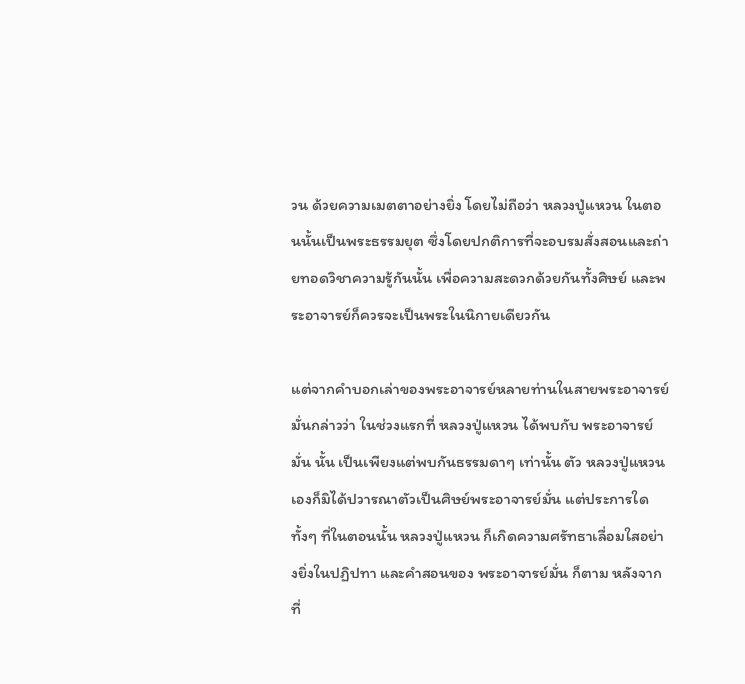วน ด้วยความเมตตาอย่างยิ่ง โดยไม่ถือว่า หลวงปู่แหวน ในตอนนั้นเป็นพระธรรมยุต ซึ่งโดยปกติการที่จะอบรมสั่งสอนและถ่ายทอดวิชาความรู้กันนั้น เพื่อความสะดวกด้วยกันทั้งศิษย์ และพระอาจารย์ก็ควรจะเป็นพระในนิกายเดียวกัน

แต่จากคำบอกเล่าของพระอาจารย์หลายท่านในสายพระอาจารย์มั่นกล่าวว่า ในช่วงแรกที่ หลวงปู่แหวน ได้พบกับ พระอาจารย์มั่น นั้น เป็นเพียงแต่พบกันธรรมดาๆ เท่านั้น ตัว หลวงปู่แหวน เองก็มิได้ปวารณาตัวเป็นศิษย์พระอาจารย์มั่น แต่ประการใด ทั้งๆ ที่ในตอนนั้น หลวงปู่แหวน ก็เกิดความศรัทธาเลื่อมใสอย่างยิ่งในปฏิปทา และคำสอนของ พระอาจารย์มั่น ก็ตาม หลังจากที่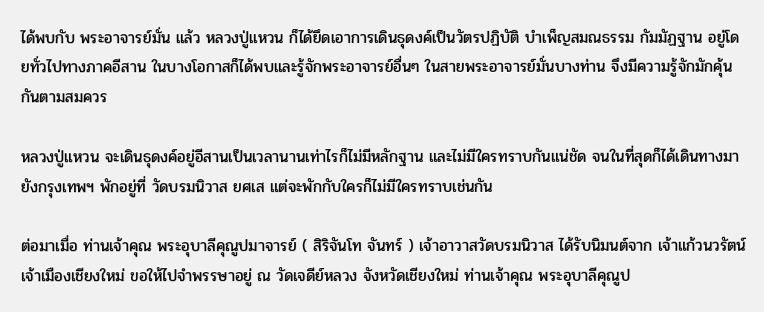ได้พบกับ พระอาจารย์มั่น แล้ว หลวงปู่แหวน ก็ได้ยึดเอาการเดินธุดงค์เป็นวัตรปฏิบัติ บำเพ็ญสมณธรรม กัมมัฏฐาน อยู่โดยทั่วไปทางภาคอีสาน ในบางโอกาสก็ได้พบและรู้จักพระอาจารย์อื่นๆ ในสายพระอาจารย์มั่นบางท่าน จึงมีความรู้จักมักคุ้นกันตามสมควร

หลวงปู่แหวน จะเดินธุดงค์อยู่อีสานเป็นเวลานานเท่าไรก็ไม่มีหลักฐาน และไม่มีใครทราบกันแน่ชัด จนในที่สุดก็ได้เดินทางมายังกรุงเทพฯ พักอยู่ที่ วัดบรมนิวาส ยศเส แต่จะพักกับใครก็ไม่มีใครทราบเช่นกัน

ต่อมาเมื่อ ท่านเจ้าคุณ พระอุบาลีคุณูปมาจารย์ ( สิริจันโท จันทร์ ) เจ้าอาวาสวัดบรมนิวาส ได้รับนิมนต์จาก เจ้าแก้วนวรัตน์ เจ้าเมืองเชียงใหม่ ขอให้ไปจำพรรษาอยู่ ณ วัดเจดีย์หลวง จังหวัดเชียงใหม่ ท่านเจ้าคุณ พระอุบาลีคุณูป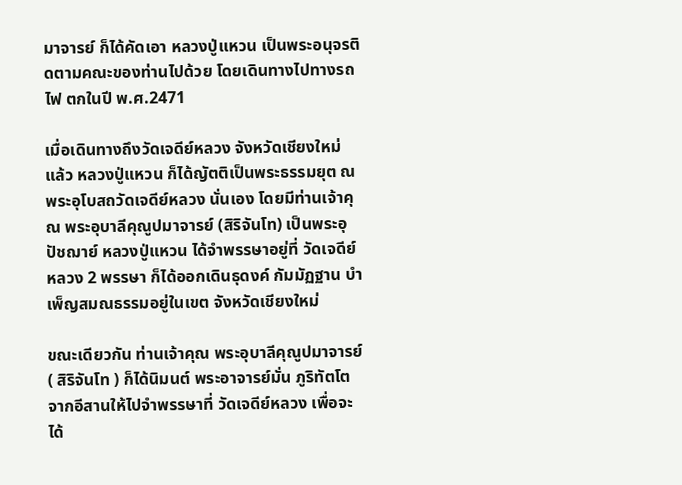มาจารย์ ก็ได้คัดเอา หลวงปู่แหวน เป็นพระอนุจรติดตามคณะของท่านไปด้วย โดยเดินทางไปทางรถไฟ ตกในปี พ.ศ.2471

เมื่อเดินทางถึงวัดเจดีย์หลวง จังหวัดเชียงใหม่ แล้ว หลวงปู่แหวน ก็ได้ญัตติเป็นพระธรรมยุต ณ พระอุโบสถวัดเจดีย์หลวง นั่นเอง โดยมีท่านเจ้าคุณ พระอุบาลีคุณูปมาจารย์ (สิริจันโท) เป็นพระอุปัชฌาย์ หลวงปู่แหวน ได้จำพรรษาอยู่ที่ วัดเจดีย์หลวง 2 พรรษา ก็ได้ออกเดินธุดงค์ กัมมัฏฐาน บำเพ็ญสมณธรรมอยู่ในเขต จังหวัดเชียงใหม่

ขณะเดียวกัน ท่านเจ้าคุณ พระอุบาลีคุณูปมาจารย์ ( สิริจันโท ) ก็ได้นิมนต์ พระอาจารย์มั่น ภูริทัตโต จากอีสานให้ไปจำพรรษาที่ วัดเจดีย์หลวง เพื่อจะได้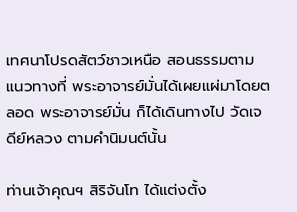เทศนาโปรดสัตว์ชาวเหนือ สอนธรรมตามแนวทางที่ พระอาจารย์มั่นได้เผยแผ่มาโดยตลอด พระอาจารย์มั่น ก็ได้เดินทางไป วัดเจดีย์หลวง ตามคำนิมนต์นั้น

ท่านเจ้าคุณฯ สิริจันโท ได้แต่งตั้ง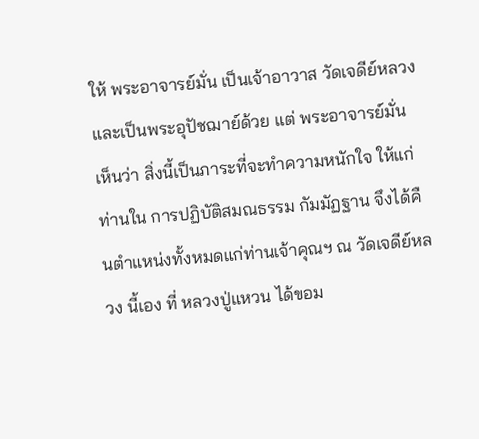ให้ พระอาจารย์มั่น เป็นเจ้าอาวาส วัดเจดีย์หลวง และเป็นพระอุปัชฌาย์ด้วย แต่ พระอาจารย์มั่น เห็นว่า สิ่งนี้เป็นภาระที่จะทำความหนักใจ ให้แก่ท่านใน การปฏิบัติสมณธรรม กัมมัฏฐาน จึงได้คืนตำแหน่งทั้งหมดแก่ท่านเจ้าคุณฯ ณ วัดเจดีย์หลวง นี้เอง ที่ หลวงปู่แหวน ได้ขอม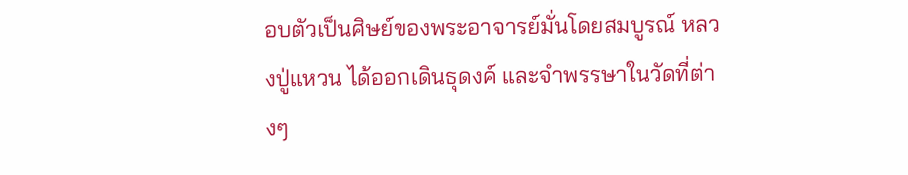อบตัวเป็นศิษย์ของพระอาจารย์มั่นโดยสมบูรณ์ หลวงปู่แหวน ได้ออกเดินธุดงค์ และจำพรรษาในวัดที่ต่างๆ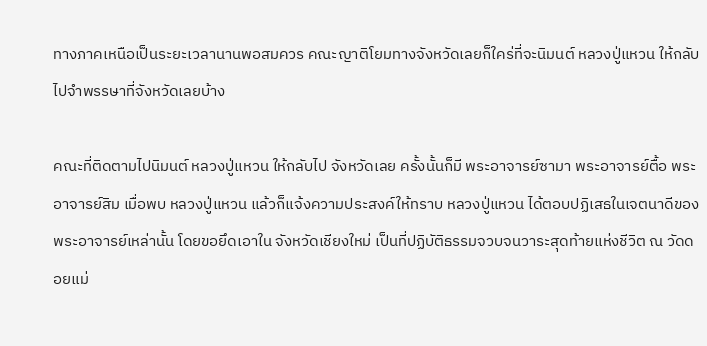ทางภาคเหนือเป็นระยะเวลานานพอสมควร คณะญาติโยมทางจังหวัดเลยก็ใคร่ที่จะนิมนต์ หลวงปู่แหวน ให้กลับไปจำพรรษาที่จังหวัดเลยบ้าง

คณะที่ติดตามไปนิมนต์ หลวงปู่แหวน ให้กลับไป จังหวัดเลย ครั้งนั้นก็มี พระอาจารย์ซามา พระอาจารย์ตื้อ พระอาจารย์สิม เมื่อพบ หลวงปู่แหวน แล้วก็แจ้งความประสงค์ให้ทราบ หลวงปู่แหวน ได้ตอบปฏิเสธในเจตนาดีของพระอาจารย์เหล่านั้น โดยขอยึดเอาใน จังหวัดเชียงใหม่ เป็นที่ปฏิบัติธรรมจวบจนวาระสุดท้ายแห่งชีวิต ณ วัดดอยแม่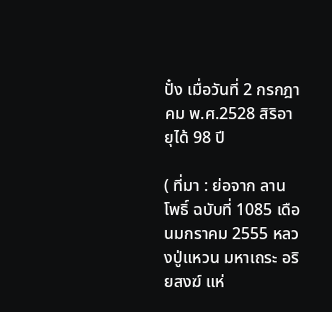ปั๋ง เมื่อวันที่ 2 กรกฎาคม พ.ศ.2528 สิริอายุได้ 98 ปี

( ที่มา : ย่อจาก ลานโพธิ์ ฉบับที่ 1085 เดือนมกราคม 2555 หลวงปู่แหวน มหาเถระ อริยสงฆ์ แห่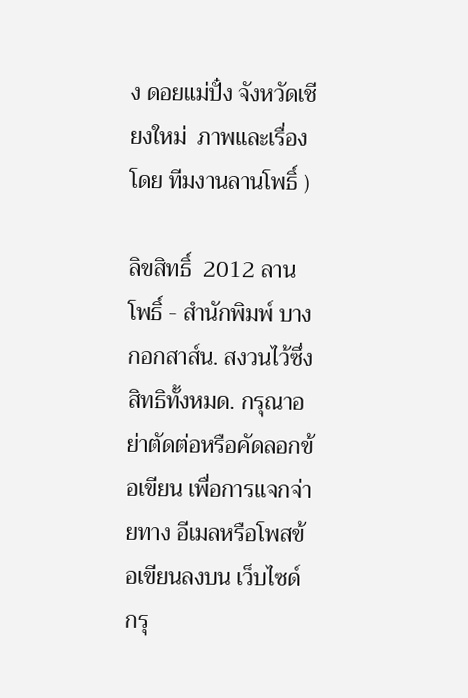ง ดอยแม่ปั๋ง จังหวัดเชียงใหม่  ภาพและเรื่องโดย ทีมงานลานโพธิ์ )

ลิขสิทธิ์  2012 ลานโพธิ์ - สำนักพิมพ์ บางกอกสาส์น. สงวนไว้ซึ่งสิทธิทั้งหมด. กรุณาอย่าตัดต่อหรือคัดลอกข้อเขียน เพื่อการแจกจ่ายทาง อีเมลหรือโพสข้อเขียนลงบน เว็บไซด์ กรุ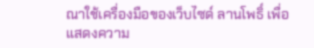ณาใช้เครื่องมือของเว็บไซด์ ลานโพธิ์ เพื่อแสดงความ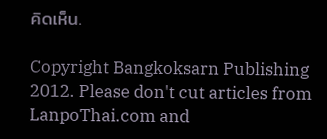คิดเห็น.

Copyright Bangkoksarn Publishing 2012. Please don't cut articles from LanpoThai.com and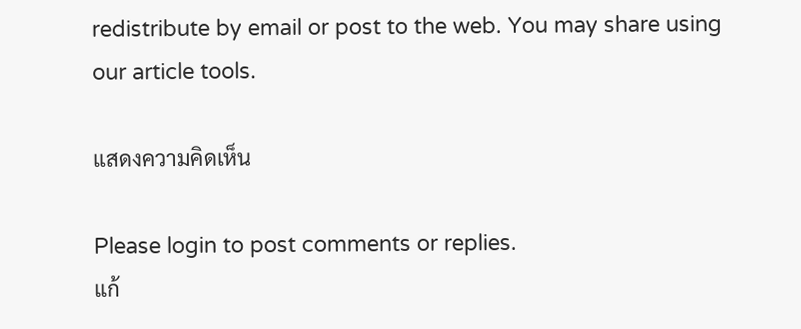redistribute by email or post to the web. You may share using our article tools.

แสดงความคิดเห็น

Please login to post comments or replies.
แก้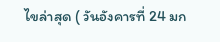ไขล่าสุด ( วันอังคารที่ 24 มก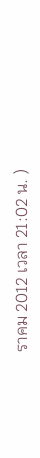ราคม 2012 เวลา 21:02 น. )